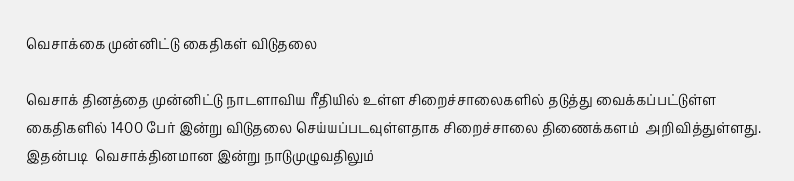வெசாக்கை முன்னிட்டு கைதிகள் விடுதலை

வெசாக் தினத்தை முன்னிட்டு நாடளாவிய ரீதியில் உள்ள சிறைச்சாலைகளில் தடுத்து வைக்கப்பட்டுள்ள கைதிகளில் 1400 பேர் இன்று விடுதலை செய்யப்படவுள்ளதாக சிறைச்சாலை திணைக்களம்  அறிவித்துள்ளது.  இதன்படி  வெசாக்தினமான இன்று நாடுமுழுவதிலும்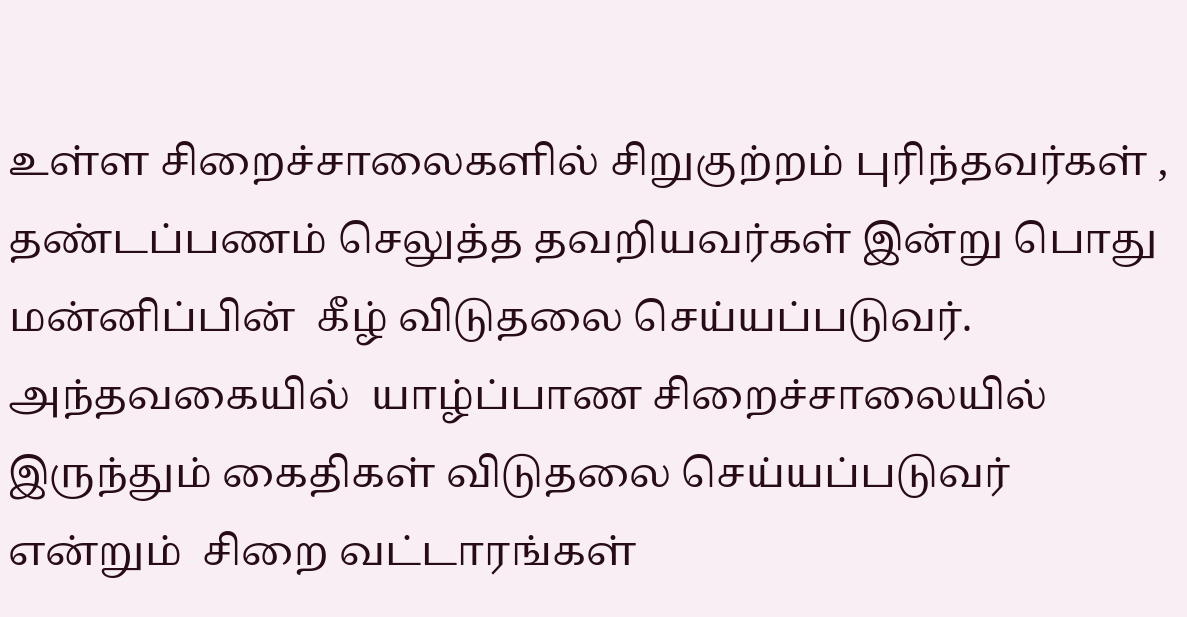உள்ள சிறைச்சாலைகளில் சிறுகுற்றம் புரிந்தவர்கள் ,  தண்டப்பணம் செலுத்த தவறியவர்கள் இன்று பொது மன்னிப்பின்  கீழ் விடுதலை செய்யப்படுவர். அந்தவகையில்  யாழ்ப்பாண சிறைச்சாலையில் இருந்தும் கைதிகள் விடுதலை செய்யப்படுவர் என்றும்  சிறை வட்டாரங்கள்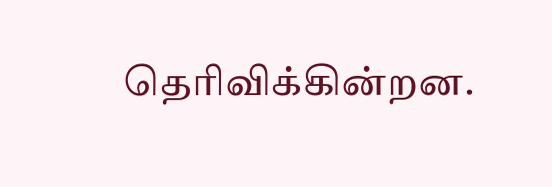தெரிவிக்கின்றன.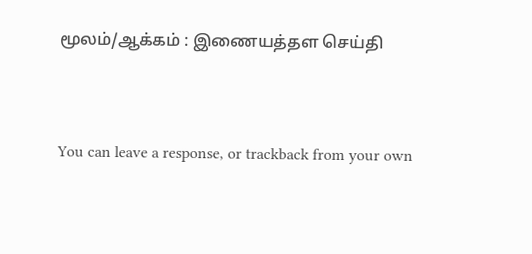மூலம்/ஆக்கம் : இணையத்தள செய்தி


You can leave a response, or trackback from your own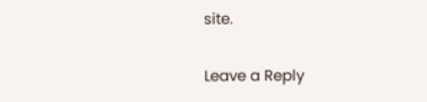site.

Leave a Reply